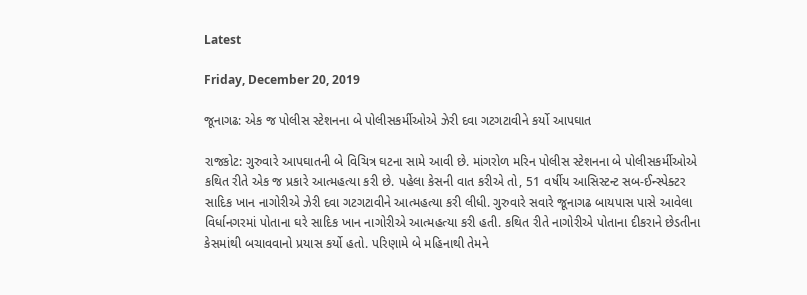Latest

Friday, December 20, 2019

જૂનાગઢ: એક જ પોલીસ સ્ટેશનના બે પોલીસકર્મીઓએ ઝેરી દવા ગટગટાવીને કર્યો આપઘાત

રાજકોટ: ગુરુવારે આપઘાતની બે વિચિત્ર ઘટના સામે આવી છે. માંગરોળ મરિન પોલીસ સ્ટેશનના બે પોલીસકર્મીઓએ કથિત રીતે એક જ પ્રકારે આત્મહત્યા કરી છે. પહેલા કેસની વાત કરીએ તો, 51 વર્ષીય આસિસ્ટન્ટ સબ-ઈન્સ્પેક્ટર સાદિક ખાન નાગોરીએ ઝેરી દવા ગટગટાવીને આત્મહત્યા કરી લીધી. ગુરુવારે સવારે જૂનાગઢ બાયપાસ પાસે આવેલા વિર્ધાનગરમાં પોતાના ઘરે સાદિક ખાન નાગોરીએ આત્મહત્યા કરી હતી. કથિત રીતે નાગોરીએ પોતાના દીકરાને છેડતીના કેસમાંથી બચાવવાનો પ્રયાસ કર્યો હતો. પરિણામે બે મહિનાથી તેમને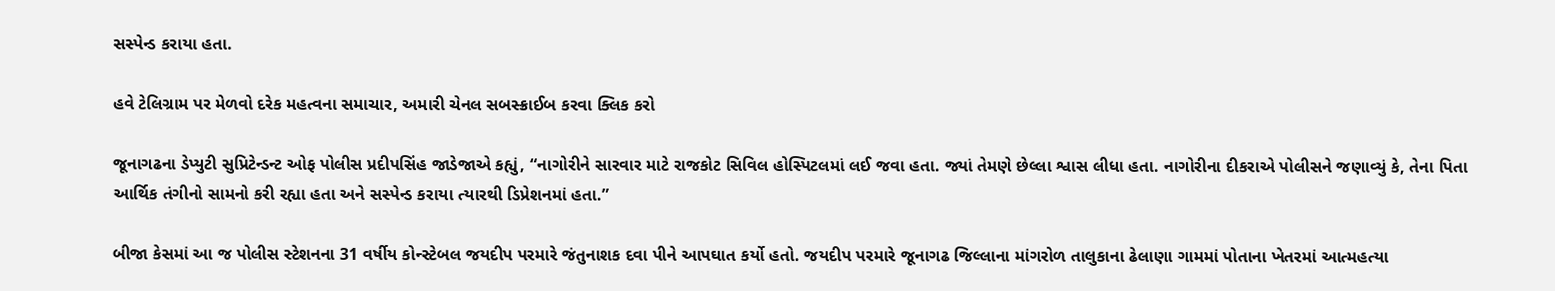સસ્પેન્ડ કરાયા હતા.

હવે ટેલિગ્રામ પર મેળવો દરેક મહત્વના સમાચાર, અમારી ચેનલ સબસ્ક્રાઈબ કરવા ક્લિક કરો

જૂનાગઢના ડેપ્યુટી સુપ્રિટેન્ડન્ટ ઓફ પોલીસ પ્રદીપસિંહ જાડેજાએ કહ્યું, “નાગોરીને સારવાર માટે રાજકોટ સિવિલ હોસ્પિટલમાં લઈ જવા હતા. જ્યાં તેમણે છેલ્લા શ્વાસ લીધા હતા. નાગોરીના દીકરાએ પોલીસને જણાવ્યું કે, તેના પિતા આર્થિક તંગીનો સામનો કરી રહ્યા હતા અને સસ્પેન્ડ કરાયા ત્યારથી ડિપ્રેશનમાં હતા.”

બીજા કેસમાં આ જ પોલીસ સ્ટેશનના 31 વર્ષીય કોન્સ્ટેબલ જયદીપ પરમારે જંતુનાશક દવા પીને આપઘાત કર્યો હતો. જયદીપ પરમારે જૂનાગઢ જિલ્લાના માંગરોળ તાલુકાના ઢેલાણા ગામમાં પોતાના ખેતરમાં આત્મહત્યા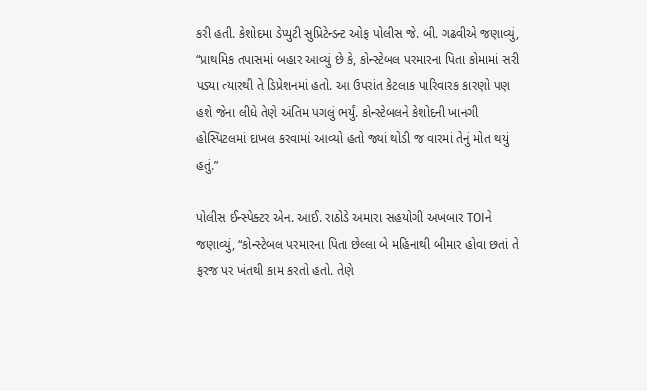કરી હતી. કેશોદમા ડેપ્યુટી સુપ્રિટેન્ડન્ટ ઓફ પોલીસ જે. બી. ગઢવીએ જણાવ્યું, “પ્રાથમિક તપાસમાં બહાર આવ્યું છે કે, કોન્સ્ટેબલ પરમારના પિતા કોમામાં સરી પડ્યા ત્યારથી તે ડિપ્રેશનમાં હતો. આ ઉપરાંત કેટલાક પારિવારક કારણો પણ હશે જેના લીધે તેણે અંતિમ પગલું ભર્યું. કોન્સ્ટેબલને કેશોદની ખાનગી હોસ્પિટલમાં દાખલ કરવામાં આવ્યો હતો જ્યાં થોડી જ વારમાં તેનું મોત થયું હતું.”

પોલીસ ઈન્સ્પેક્ટર એન. આઈ. રાઠોડે અમારા સહયોગી અખબાર TOIને જણાવ્યું, “કોન્સ્ટેબલ પરમારના પિતા છેલ્લા બે મહિનાથી બીમાર હોવા છતાં તે ફરજ પર ખંતથી કામ કરતો હતો. તેણે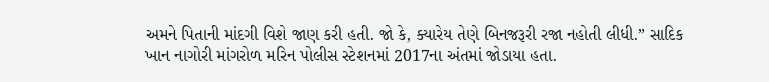અમને પિતાની માંદગી વિશે જાણ કરી હતી. જો કે, ક્યારેય તેણે બિનજરૂરી રજા નહોતી લીધી.” સાદિક ખાન નાગોરી માંગરોળ મરિન પોલીસ સ્ટેશનમાં 2017ના અંતમાં જોડાયા હતા.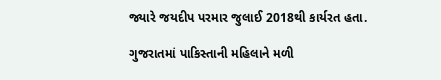જ્યારે જયદીપ પરમાર જુલાઈ 2018થી કાર્યરત હતા.

ગુજરાતમાં પાકિસ્તાની મહિલાને મળી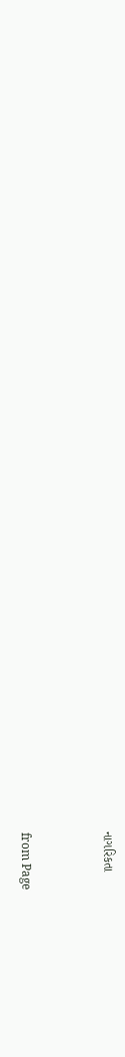નાગરિકતા



from Page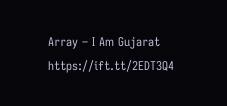Array – I Am Gujarat https://ift.tt/2EDT3Q4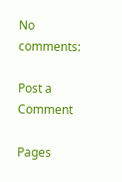No comments:

Post a Comment

Pages